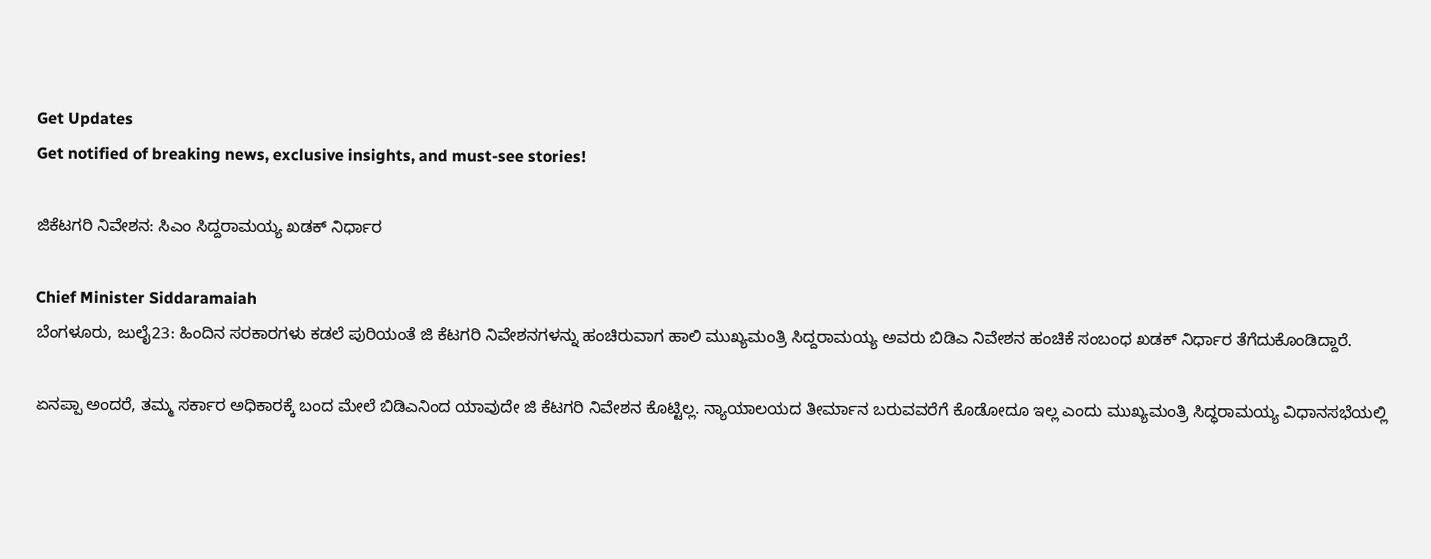Get Updates
Get notified of breaking news, exclusive insights, and must-see stories!

ಜಿಕೆಟಗರಿ ನಿವೇಶನ: ಸಿಎಂ ಸಿದ್ದರಾಮಯ್ಯ ಖಡಕ್ ನಿರ್ಧಾರ

Chief Minister Siddaramaiah
ಬೆಂಗಳೂರು, ಜುಲೈ23: ಹಿಂದಿನ ಸರಕಾರಗಳು ಕಡಲೆ ಪುರಿಯಂತೆ ಜಿ ಕೆಟಗರಿ ನಿವೇಶನಗಳನ್ನು ಹಂಚಿರುವಾಗ ಹಾಲಿ ಮುಖ್ಯಮಂತ್ರಿ ಸಿದ್ದರಾಮಯ್ಯ ಅವರು ಬಿಡಿಎ ನಿವೇಶನ ಹಂಚಿಕೆ ಸಂಬಂಧ ಖಡಕ್ ನಿರ್ಧಾರ ತೆಗೆದುಕೊಂಡಿದ್ದಾರೆ.

ಏನಪ್ಪಾ ಅಂದರೆ, ತಮ್ಮ ಸರ್ಕಾರ ಅಧಿಕಾರಕ್ಕೆ ಬಂದ ಮೇಲೆ ಬಿಡಿಎನಿಂದ ಯಾವುದೇ ಜಿ ಕೆಟಗರಿ ನಿವೇಶನ ಕೊಟ್ಟಿಲ್ಲ. ನ್ಯಾಯಾಲಯದ ತೀರ್ಮಾನ ಬರುವವರೆಗೆ ಕೊಡೋದೂ ಇಲ್ಲ ಎಂದು ಮುಖ್ಯಮಂತ್ರಿ ಸಿದ್ಧರಾಮಯ್ಯ ವಿಧಾನಸಭೆಯಲ್ಲಿ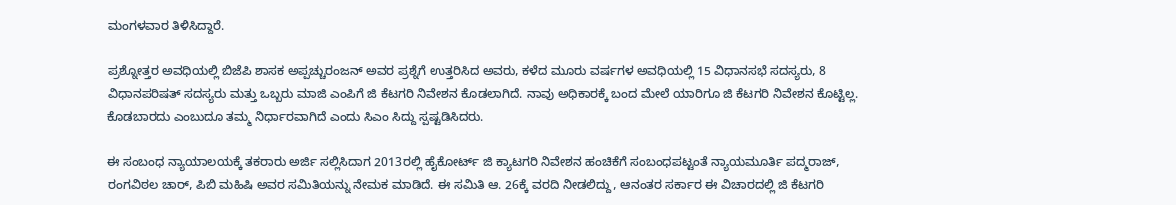ಮಂಗಳವಾರ ತಿಳಿಸಿದ್ದಾರೆ.

ಪ್ರಶ್ನೋತ್ತರ ಅವಧಿಯಲ್ಲಿ ಬಿಜೆಪಿ ಶಾಸಕ ಅಪ್ಪಚ್ಚುರಂಜನ್ ಅವರ ಪ್ರಶ್ನೆಗೆ ಉತ್ತರಿಸಿದ ಅವರು, ಕಳೆದ ಮೂರು ವರ್ಷಗಳ ಅವಧಿಯಲ್ಲಿ 15 ವಿಧಾನಸಭೆ ಸದಸ್ಯರು, 8 ವಿಧಾನಪರಿಷತ್ ಸದಸ್ಯರು ಮತ್ತು ಒಬ್ಬರು ಮಾಜಿ ಎಂಪಿಗೆ ಜಿ ಕೆಟಗರಿ ನಿವೇಶನ ಕೊಡಲಾಗಿದೆ. ನಾವು ಅಧಿಕಾರಕ್ಕೆ ಬಂದ ಮೇಲೆ ಯಾರಿಗೂ ಜಿ ಕೆಟಗರಿ ನಿವೇಶನ ಕೊಟ್ಟಿಲ್ಲ. ಕೊಡಬಾರದು ಎಂಬುದೂ ತಮ್ಮ ನಿರ್ಧಾರವಾಗಿದೆ ಎಂದು ಸಿಎಂ ಸಿದ್ದು ಸ್ಪಷ್ಟಡಿಸಿದರು.

ಈ ಸಂಬಂಧ ನ್ಯಾಯಾಲಯಕ್ಕೆ ತಕರಾರು ಅರ್ಜಿ ಸಲ್ಲಿಸಿದಾಗ 2013ರಲ್ಲಿ ಹೈಕೋರ್ಟ್ ಜಿ ಕ್ಯಾಟಗರಿ ನಿವೇಶನ ಹಂಚಿಕೆಗೆ ಸಂಬಂಧಪಟ್ಟಂತೆ ನ್ಯಾಯಮೂರ್ತಿ ಪದ್ಮರಾಜ್, ರಂಗವಿಠಲ ಚಾರ್, ಪಿಬಿ ಮಹಿಷಿ ಅವರ ಸಮಿತಿಯನ್ನು ನೇಮಕ ಮಾಡಿದೆ. ಈ ಸಮಿತಿ ಆ. 26ಕ್ಕೆ ವರದಿ ನೀಡಲಿದ್ದು, ಆನಂತರ ಸರ್ಕಾರ ಈ ವಿಚಾರದಲ್ಲಿ ಜಿ ಕೆಟಗರಿ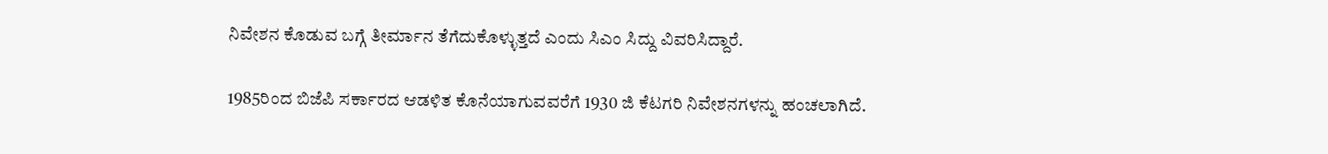ನಿವೇಶನ ಕೊಡುವ ಬಗ್ಗೆ ತೀರ್ಮಾನ ತೆಗೆದುಕೊಳ್ಳುತ್ತದೆ ಎಂದು ಸಿಎಂ ಸಿದ್ದು ವಿವರಿಸಿದ್ದಾರೆ.

1985ರಿಂದ ಬಿಜೆಪಿ ಸರ್ಕಾರದ ಆಡಳಿತ ಕೊನೆಯಾಗುವವರೆಗೆ 1930 ಜಿ ಕೆಟಗರಿ ನಿವೇಶನಗಳನ್ನು ಹಂಚಲಾಗಿದೆ.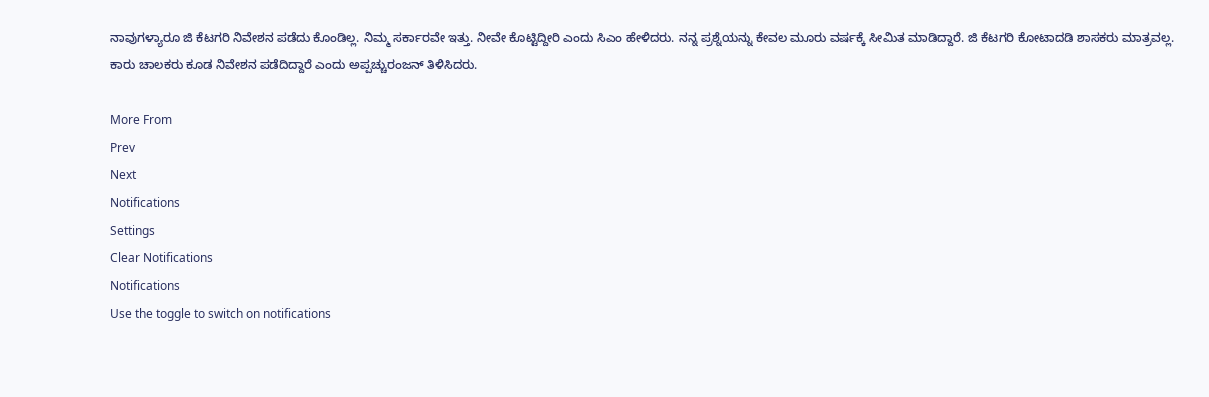ನಾವುಗಳ್ಯಾರೂ ಜಿ ಕೆಟಗರಿ ನಿವೇಶನ ಪಡೆದು ಕೊಂಡಿಲ್ಲ. ನಿಮ್ಮ ಸರ್ಕಾರವೇ ಇತ್ತು. ನೀವೇ ಕೊಟ್ಟಿದ್ದೀರಿ ಎಂದು ಸಿಎಂ ಹೇಳಿದರು. ನನ್ನ ಪ್ರಶ್ನೆಯನ್ನು ಕೇವಲ ಮೂರು ವರ್ಷಕ್ಕೆ ಸೀಮಿತ ಮಾಡಿದ್ದಾರೆ. ಜಿ ಕೆಟಗರಿ ಕೋಟಾದಡಿ ಶಾಸಕರು ಮಾತ್ರವಲ್ಲ. ಕಾರು ಚಾಲಕರು ಕೂಡ ನಿವೇಶನ ಪಡೆದಿದ್ದಾರೆ ಎಂದು ಅಪ್ಪಚ್ಚುರಂಜನ್ ತಿಳಿಸಿದರು.

More From
Prev
Next
Notifications
Settings
Clear Notifications
Notifications
Use the toggle to switch on notifications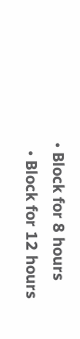• Block for 8 hours
  • Block for 12 hours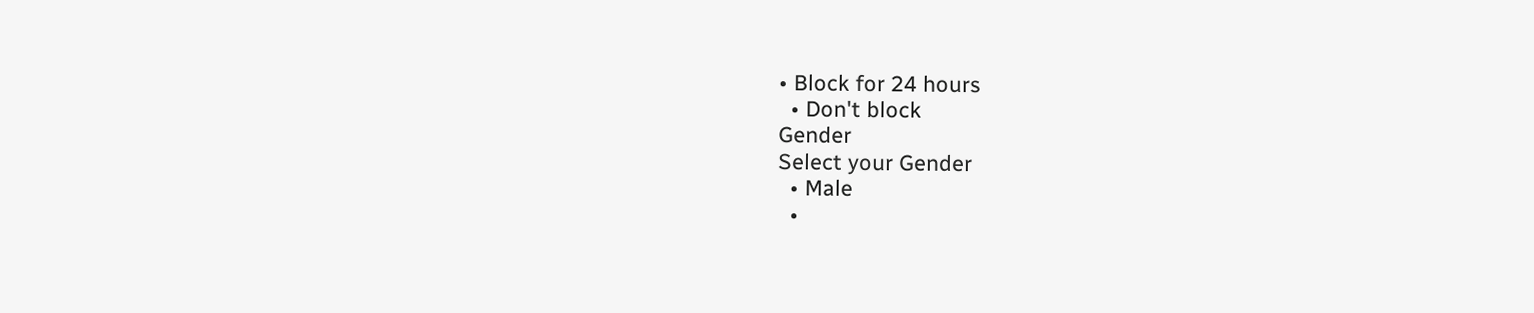• Block for 24 hours
  • Don't block
Gender
Select your Gender
  • Male
  •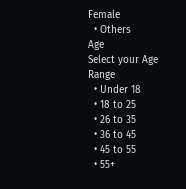Female
  • Others
Age
Select your Age Range
  • Under 18
  • 18 to 25
  • 26 to 35
  • 36 to 45
  • 45 to 55
  • 55+